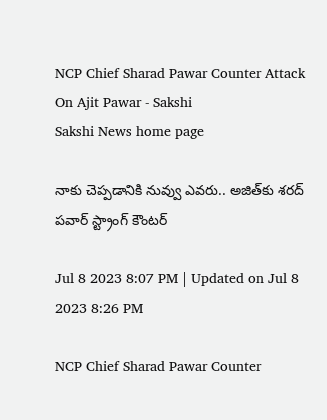NCP Chief Sharad Pawar Counter Attack On Ajit Pawar - Sakshi
Sakshi News home page

నాకు చెప్పడానికి నువ్వు ఎవరు.. అజిత్‌కు శరద్‌ పవార్‌ స్ట్రాంగ్‌ కౌంటర్‌

Jul 8 2023 8:07 PM | Updated on Jul 8 2023 8:26 PM

NCP Chief Sharad Pawar Counter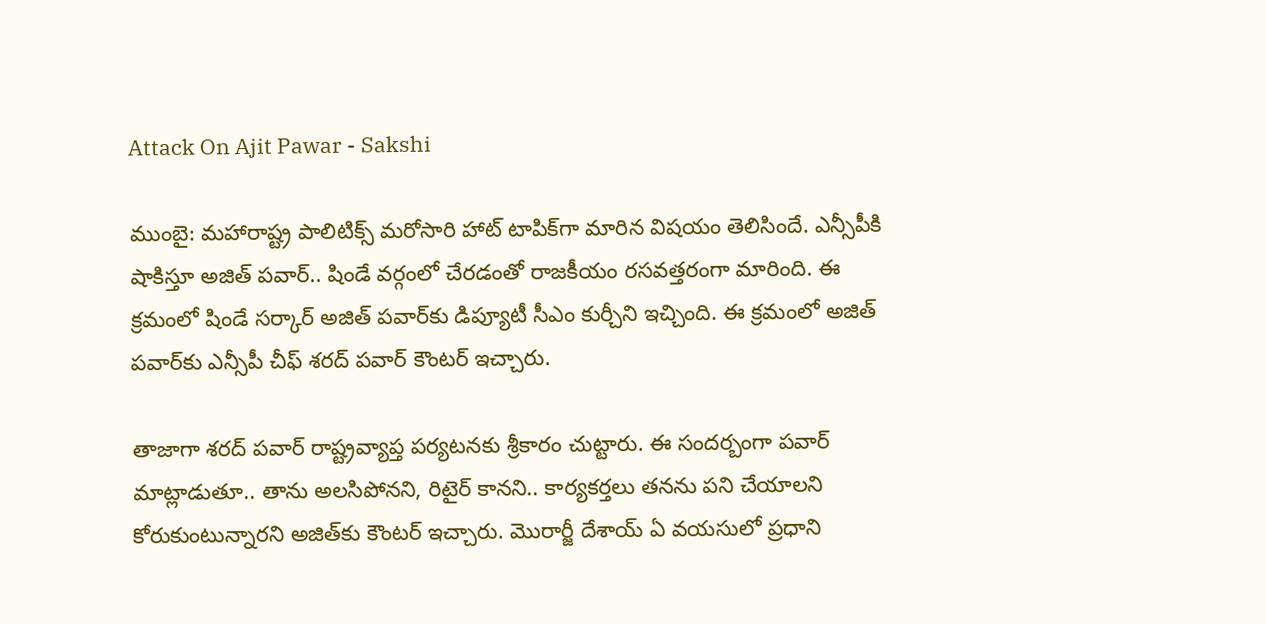Attack On Ajit Pawar - Sakshi

ముంబై: మహారాష్ట్ర పాలిటిక్స్‌ మరోసారి హాట్‌ టాపిక్‌గా మారిన విషయం తెలిసిందే. ఎన్సీపీకి షాకిస్తూ అజిత్‌ పవార్‌.. షిండే వర్గంలో చేరడంతో రాజకీయం రసవత్తరంగా మారింది. ఈ క్రమంలో షిండే సర్కార్‌ అజిత్‌ పవార్‌కు డిప్యూటీ సీఎం కుర్చీని ఇచ్చింది. ఈ క్రమంలో అజిత్‌ పవార్‌కు ఎన్సీపీ చీఫ్‌ శరద్‌ పవార్‌ కౌంటర్‌ ఇచ్చారు.

తాజాగా శరద్‌ పవార్‌ రాష్ట్రవ్యాప్త పర్యటనకు శ్రీకారం చుట్టారు. ఈ సందర్బంగా పవార్‌ మాట్లాడుతూ.. తాను అలసిపోనని, రిటైర్ కానని.. కార్యకర్తలు తనను పని చేయాలని కోరుకుంటున్నారని అజిత్‌కు కౌంటర్ ఇచ్చారు. మొరార్జీ దేశాయ్ ఏ వయసులో ప్రధాని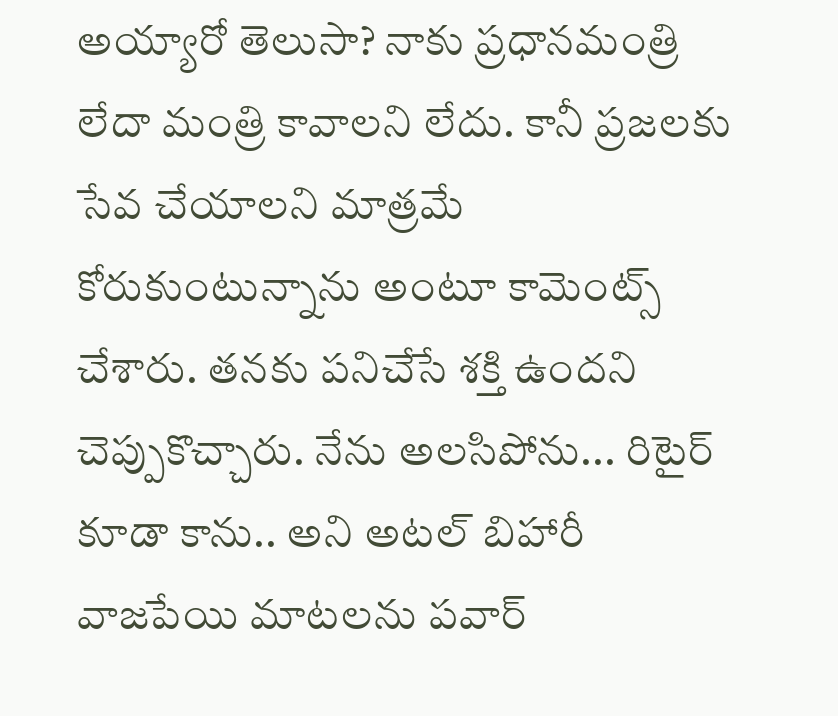అయ్యారో తెలుసా? నాకు ప్రధానమంత్రి లేదా మంత్రి కావాలని లేదు. కానీ ప్రజలకు సేవ చేయాలని మాత్రమే కోరుకుంటున్నాను అంటూ కామెంట్స్‌ చేశారు. తనకు పనిచేసే శక్తి ఉందని చెప్పుకొచ్చారు. నేను అలసిపోను... రిటైర్ కూడా కాను.. అని అటల్ బిహారీ వాజపేయి మాటలను పవార్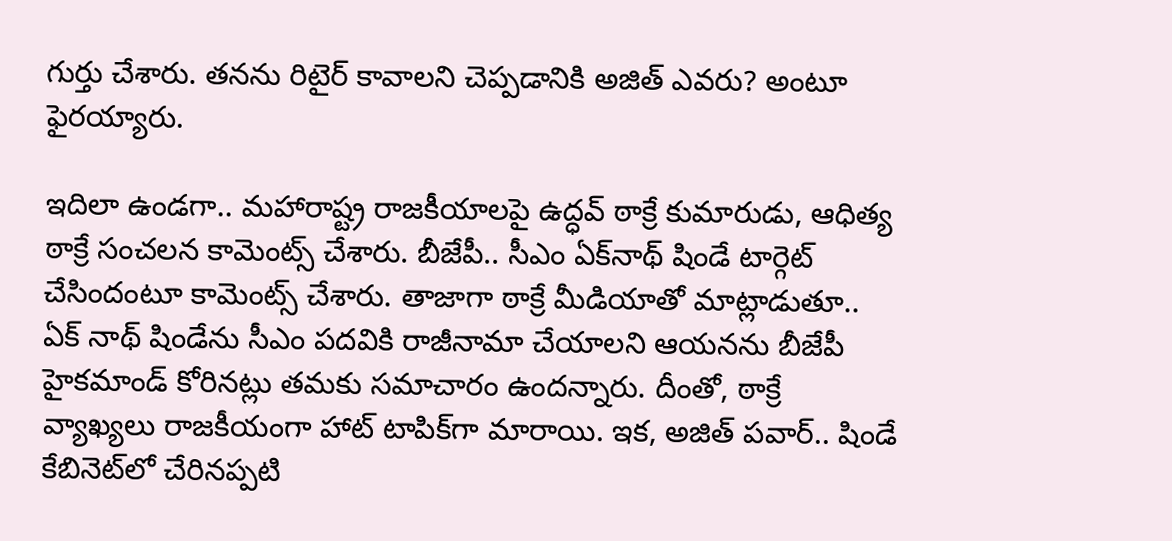గుర్తు చేశారు. తనను రిటైర్ కావాలని చెప్పడానికి అజిత్ ఎవరు? అంటూ ఫైరయ్యారు.

ఇదిలా ఉండగా.. మహారాష్ట్ర రాజకీయాలపై ఉద్ధవ్‌ ఠాక్రే కుమారుడు, ఆధిత్య ఠాక్రే సంచలన కామెంట్స్‌ చేశారు. బీజేపీ.. సీఎం ఏక్‌నాథ్‌ షిండే టార్గెట్‌ చేసిందంటూ కామెంట్స్‌ చేశారు. తాజాగా ఠాక్రే మీడియాతో మాట్లాడుతూ..  ఏక్ నాథ్ షిండేను సీఎం పదవికి రాజీనామా చేయాలని ఆయనను బీజేపీ హైకమాండ్ కోరినట్లు తమకు సమాచారం ఉందన్నారు. దీంతో, ఠాక్రే వ్యాఖ్యలు రాజకీయంగా హాట్‌ టాపిక్‌గా మారాయి. ఇక, అజిత్ పవార్.. షిండే కేబినెట్‌లో చేరినప్పటి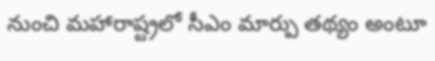నుంచి మహారాష్ట్రలో సీఎం మార్పు తథ్యం అంటూ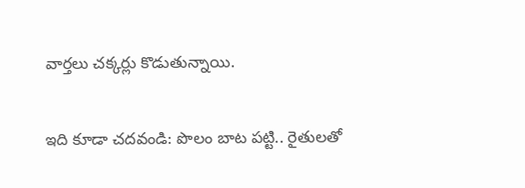వార్తలు చక్కర్లు కొడుతున్నాయి.

ఇది కూడా చదవండి: పొలం బాట పట్టి.. రైతులతో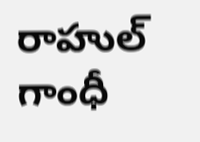రాహుల్‌ గాంధీ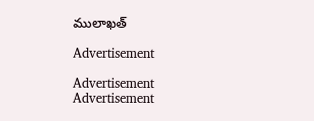ములాఖత్‌

Advertisement

Advertisement
Advertisement